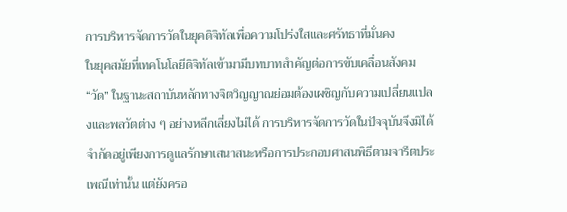การบริหารจัดการวัดในยุคดิจิทัลเพื่อความโปร่งใสและศรัทธาที่มั่นคง
ในยุคสมัยที่เทคโนโลยีดิจิทัลเข้ามามีบทบาทสำคัญต่อการขับเคลื่อนสังคม “วัด” ในฐานะสถาบันหลักทางจิตวิญญาณย่อมต้องเผชิญกับความเปลี่ยนแปลงและพลวัตต่าง ๆ อย่างหลีกเลี่ยงไม่ได้ การบริหารจัดการวัดในปัจจุบันจึงมิได้จำกัดอยู่เพียงการดูแลรักษาเสนาสนะหรือการประกอบศาสนพิธีตามจารีตประเพณีเท่านั้น แต่ยังครอ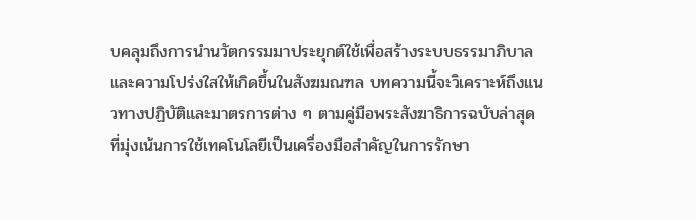บคลุมถึงการนำนวัตกรรมมาประยุกต์ใช้เพื่อสร้างระบบธรรมาภิบาลและความโปร่งใสให้เกิดขึ้นในสังฆมณฑล บทความนี้จะวิเคราะห์ถึงแนวทางปฏิบัติและมาตรการต่าง ๆ ตามคู่มือพระสังฆาธิการฉบับล่าสุด ที่มุ่งเน้นการใช้เทคโนโลยีเป็นเครื่องมือสำคัญในการรักษา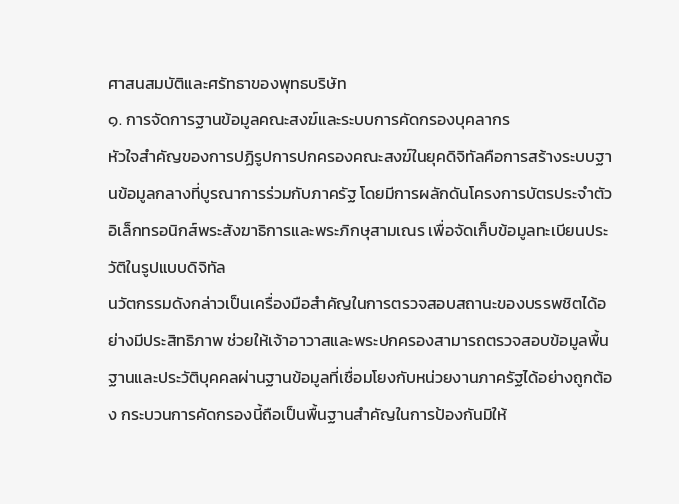ศาสนสมบัติและศรัทธาของพุทธบริษัท
๑. การจัดการฐานข้อมูลคณะสงฆ์และระบบการคัดกรองบุคลากร
หัวใจสำคัญของการปฏิรูปการปกครองคณะสงฆ์ในยุคดิจิทัลคือการสร้างระบบฐานข้อมูลกลางที่บูรณาการร่วมกับภาครัฐ โดยมีการผลักดันโครงการบัตรประจำตัวอิเล็กทรอนิกส์พระสังฆาธิการและพระภิกษุสามเณร เพื่อจัดเก็บข้อมูลทะเบียนประวัติในรูปแบบดิจิทัล
นวัตกรรมดังกล่าวเป็นเครื่องมือสำคัญในการตรวจสอบสถานะของบรรพชิตได้อย่างมีประสิทธิภาพ ช่วยให้เจ้าอาวาสและพระปกครองสามารถตรวจสอบข้อมูลพื้นฐานและประวัติบุคคลผ่านฐานข้อมูลที่เชื่อมโยงกับหน่วยงานภาครัฐได้อย่างถูกต้อง กระบวนการคัดกรองนี้ถือเป็นพื้นฐานสำคัญในการป้องกันมิให้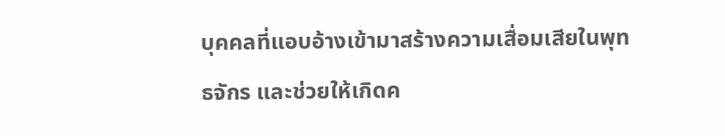บุคคลที่แอบอ้างเข้ามาสร้างความเสื่อมเสียในพุทธจักร และช่วยให้เกิดค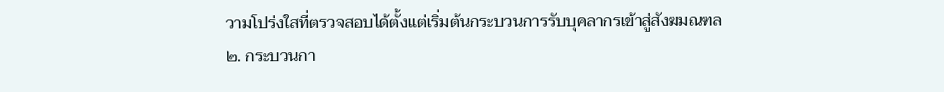วามโปร่งใสที่ตรวจสอบได้ตั้งแต่เริ่มต้นกระบวนการรับบุคลากรเข้าสู่สังฆมณฑล
๒. กระบวนกา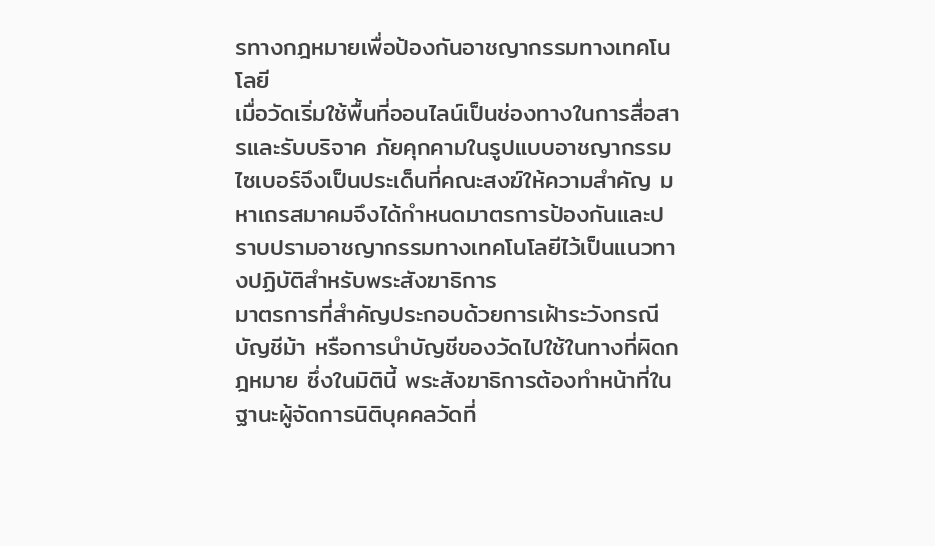รทางกฎหมายเพื่อป้องกันอาชญากรรมทางเทคโนโลยี
เมื่อวัดเริ่มใช้พื้นที่ออนไลน์เป็นช่องทางในการสื่อสารและรับบริจาค ภัยคุกคามในรูปแบบอาชญากรรมไซเบอร์จึงเป็นประเด็นที่คณะสงฆ์ให้ความสำคัญ มหาเถรสมาคมจึงได้กำหนดมาตรการป้องกันและปราบปรามอาชญากรรมทางเทคโนโลยีไว้เป็นแนวทางปฏิบัติสำหรับพระสังฆาธิการ
มาตรการที่สำคัญประกอบด้วยการเฝ้าระวังกรณีบัญชีม้า หรือการนำบัญชีของวัดไปใช้ในทางที่ผิดกฎหมาย ซึ่งในมิตินี้ พระสังฆาธิการต้องทำหน้าที่ในฐานะผู้จัดการนิติบุคคลวัดที่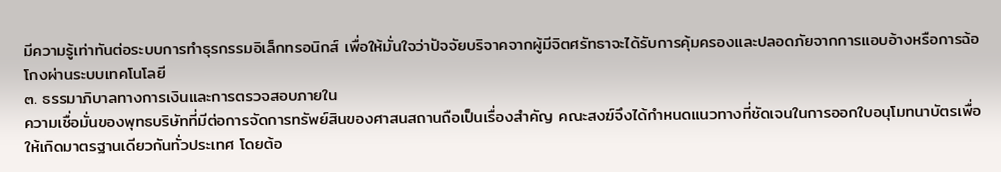มีความรู้เท่าทันต่อระบบการทำธุรกรรมอิเล็กทรอนิกส์ เพื่อให้มั่นใจว่าปัจจัยบริจาคจากผู้มีจิตศรัทธาจะได้รับการคุ้มครองและปลอดภัยจากการแอบอ้างหรือการฉ้อโกงผ่านระบบเทคโนโลยี
๓. ธรรมาภิบาลทางการเงินและการตรวจสอบภายใน
ความเชื่อมั่นของพุทธบริษัทที่มีต่อการจัดการทรัพย์สินของศาสนสถานถือเป็นเรื่องสำคัญ คณะสงฆ์จึงได้กำหนดแนวทางที่ชัดเจนในการออกใบอนุโมทนาบัตรเพื่อให้เกิดมาตรฐานเดียวกันทั่วประเทศ โดยต้อ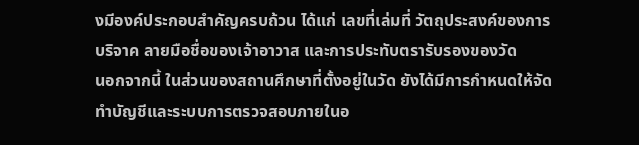งมีองค์ประกอบสำคัญครบถ้วน ได้แก่ เลขที่เล่มที่ วัตถุประสงค์ของการบริจาค ลายมือชื่อของเจ้าอาวาส และการประทับตรารับรองของวัด
นอกจากนี้ ในส่วนของสถานศึกษาที่ตั้งอยู่ในวัด ยังได้มีการกำหนดให้จัดทำบัญชีและระบบการตรวจสอบภายในอ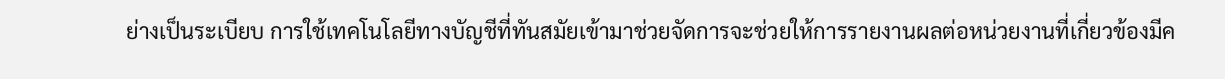ย่างเป็นระเบียบ การใช้เทคโนโลยีทางบัญชีที่ทันสมัยเข้ามาช่วยจัดการจะช่วยให้การรายงานผลต่อหน่วยงานที่เกี่ยวข้องมีค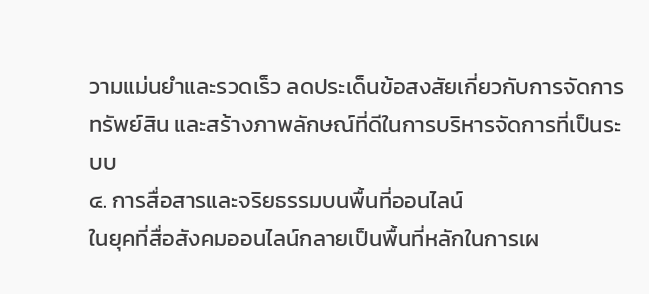วามแม่นยำและรวดเร็ว ลดประเด็นข้อสงสัยเกี่ยวกับการจัดการทรัพย์สิน และสร้างภาพลักษณ์ที่ดีในการบริหารจัดการที่เป็นระบบ
๔. การสื่อสารและจริยธรรมบนพื้นที่ออนไลน์
ในยุคที่สื่อสังคมออนไลน์กลายเป็นพื้นที่หลักในการเผ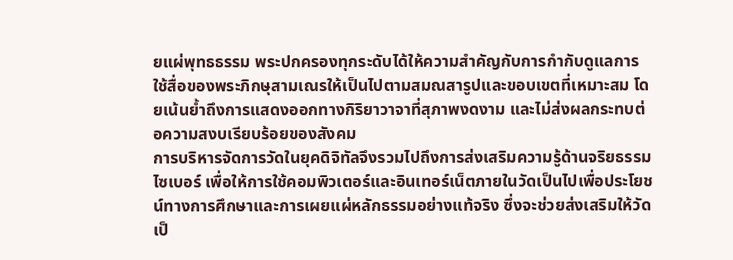ยแผ่พุทธธรรม พระปกครองทุกระดับได้ให้ความสำคัญกับการกำกับดูแลการใช้สื่อของพระภิกษุสามเณรให้เป็นไปตามสมณสารูปและขอบเขตที่เหมาะสม โดยเน้นย้ำถึงการแสดงออกทางกิริยาวาจาที่สุภาพงดงาม และไม่ส่งผลกระทบต่อความสงบเรียบร้อยของสังคม
การบริหารจัดการวัดในยุคดิจิทัลจึงรวมไปถึงการส่งเสริมความรู้ด้านจริยธรรมไซเบอร์ เพื่อให้การใช้คอมพิวเตอร์และอินเทอร์เน็ตภายในวัดเป็นไปเพื่อประโยชน์ทางการศึกษาและการเผยแผ่หลักธรรมอย่างแท้จริง ซึ่งจะช่วยส่งเสริมให้วัดเป็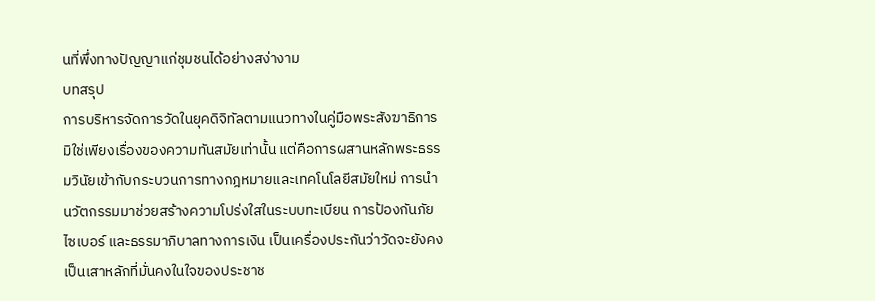นที่พึ่งทางปัญญาแก่ชุมชนได้อย่างสง่างาม
บทสรุป
การบริหารจัดการวัดในยุคดิจิทัลตามแนวทางในคู่มือพระสังฆาธิการ มิใช่เพียงเรื่องของความทันสมัยเท่านั้น แต่คือการผสานหลักพระธรรมวินัยเข้ากับกระบวนการทางกฎหมายและเทคโนโลยีสมัยใหม่ การนำนวัตกรรมมาช่วยสร้างความโปร่งใสในระบบทะเบียน การป้องกันภัยไซเบอร์ และธรรมาภิบาลทางการเงิน เป็นเครื่องประกันว่าวัดจะยังคงเป็นเสาหลักที่มั่นคงในใจของประชาช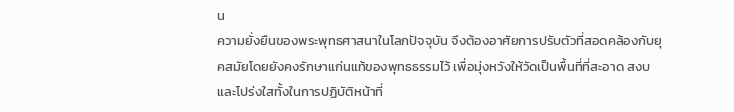น
ความยั่งยืนของพระพุทธศาสนาในโลกปัจจุบัน จึงต้องอาศัยการปรับตัวที่สอดคล้องกับยุคสมัยโดยยังคงรักษาแก่นแท้ของพุทธธรรมไว้ เพื่อมุ่งหวังให้วัดเป็นพื้นที่ที่สะอาด สงบ และโปร่งใสทั้งในการปฏิบัติหน้าที่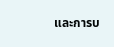และการบ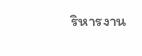ริหารงาน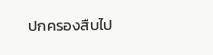ปกครองสืบไป